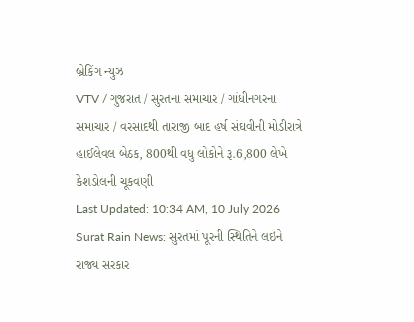બ્રેકિંગ ન્યુઝ
VTV / ગુજરાત / સુરતના સમાચાર / ગાંધીનગરના સમાચાર / વરસાદથી તારાજી બાદ હર્ષ સંઘવીની મોડીરાત્રે હાઈલેવલ બેઠક, 800થી વધુ લોકોને રૂ.6,800 લેખે કેશડોલની ચૂકવણી
Last Updated: 10:34 AM, 10 July 2026
Surat Rain News: સુરતમાં પૂરની સ્થિતિને લઇને રાજ્ય સરકાર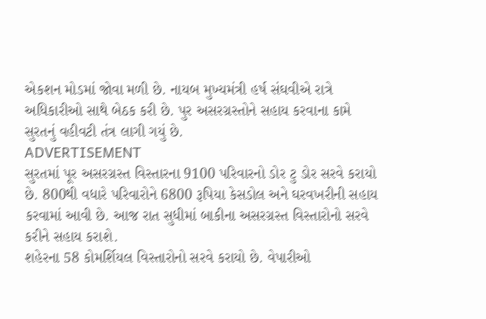એકશન મોડમાં જોવા મળી છે. નાયબ મુખ્યમંત્રી હર્ષ સંઘવીએ રાત્રે અધિકારીઓ સાથે બેઠક કરી છે. પુર અસરગ્રસ્તોને સહાય કરવાના કામે સુરતનું વહીવટી તંત્ર લાગી ગયું છે.
ADVERTISEMENT
સુરતમાં પૂર અસરગ્રસ્ત વિસ્તારના 9100 પરિવારનો ડોર ટુ ડોર સરવે કરાયો છે. 800થી વધારે પરિવારોને 6800 રૂપિયા કેસડોલ અને ઘરવખરીની સહાય કરવામાં આવી છે. આજ રાત સુધીમાં બાકીના અસરગ્રસ્ત વિસ્તારોનો સરવે કરીને સહાય કરાશે.
શહેરના 58 કોમર્શિયલ વિસ્તારોનો સરવે કરાયો છે. વેપારીઓ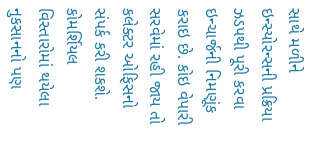સાથે મળીને ઇન્સ્યોરન્સની પ્રક્રિયા ઝડપથી પૂરી કરવા ઇન્ચાર્જની નિમણૂંક કરાઇ છે. કોઇ વેપારી સરવેમાં રહી જાય તો કલેક્ટર ઓફિસનો સંપર્ક કરી શકશે. કોમર્શિયલ વિસ્તારોમાં થયેલા નુકસાનનો પણ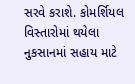સરવે કરાશે. કોમર્શિયલ વિસ્તારોમાં થયેલા નુકસાનમાં સહાય માટે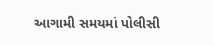આગામી સમયમાં પોલીસી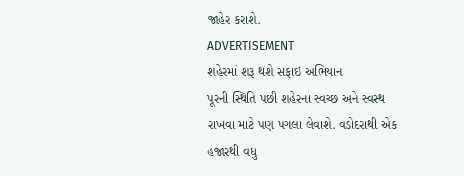જાહેર કરાશે.
ADVERTISEMENT
શહેરમાં શરૂ થશે સફાઇ અભિયાન
પૂરની સ્થિતિ પછી શહેરના સ્વચ્છ અને સ્વસ્થ રાખવા માટે પણ પગલા લેવાશે. વડોદરાથી એક હજારથી વધુ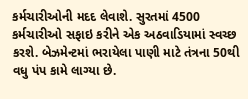કર્મચારીઓની મદદ લેવાશે. સુરતમાં 4500 કર્મચારીઓ સફાઇ કરીને એક અઠવાડિયામાં સ્વચ્છ કરશે. બેઝમેન્ટમાં ભરાયેલા પાણી માટે તંત્રના 50થી વધુ પંપ કામે લાગ્યા છે.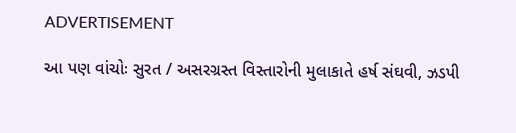ADVERTISEMENT

આ પણ વાંચોઃ સુરત / અસરગ્રસ્ત વિસ્તારોની મુલાકાતે હર્ષ સંઘવી, ઝડપી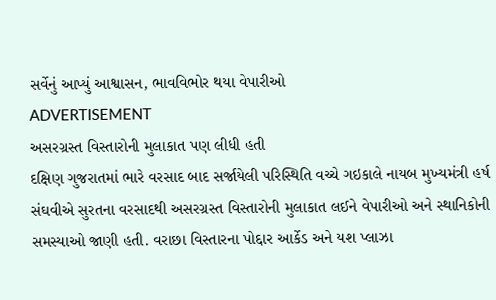સર્વેનું આપ્યું આશ્વાસન, ભાવવિભોર થયા વેપારીઓ
ADVERTISEMENT
અસરગ્રસ્ત વિસ્તારોની મુલાકાત પણ લીધી હતી
દક્ષિણ ગુજરાતમાં ભારે વરસાદ બાદ સર્જાયેલી પરિસ્થિતિ વચ્ચે ગઇકાલે નાયબ મુખ્યમંત્રી હર્ષ સંઘવીએ સુરતના વરસાદથી અસરગ્રસ્ત વિસ્તારોની મુલાકાત લઈને વેપારીઓ અને સ્થાનિકોની સમસ્યાઓ જાણી હતી. વરાછા વિસ્તારના પોદ્દાર આર્કેડ અને યશ પ્લાઝા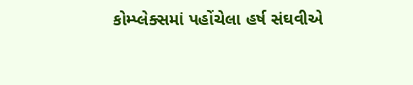કોમ્પ્લેક્સમાં પહોંચેલા હર્ષ સંઘવીએ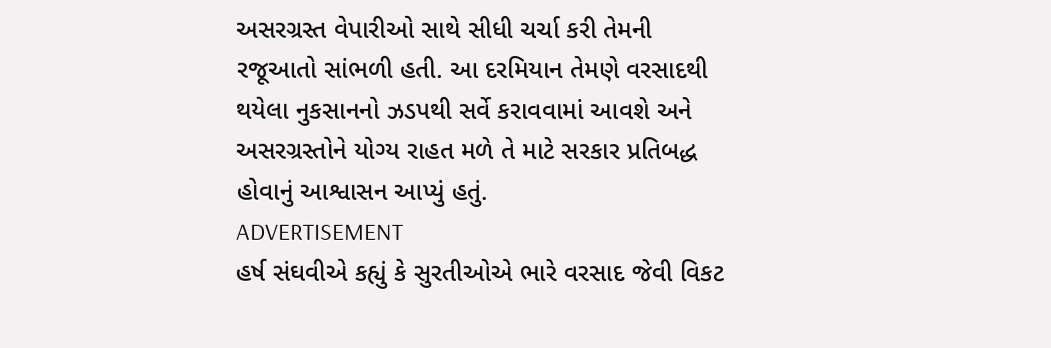અસરગ્રસ્ત વેપારીઓ સાથે સીધી ચર્ચા કરી તેમની રજૂઆતો સાંભળી હતી. આ દરમિયાન તેમણે વરસાદથી થયેલા નુકસાનનો ઝડપથી સર્વે કરાવવામાં આવશે અને અસરગ્રસ્તોને યોગ્ય રાહત મળે તે માટે સરકાર પ્રતિબદ્ધ હોવાનું આશ્વાસન આપ્યું હતું.
ADVERTISEMENT
હર્ષ સંઘવીએ કહ્યું કે સુરતીઓએ ભારે વરસાદ જેવી વિકટ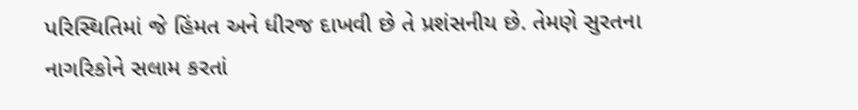પરિસ્થિતિમાં જે હિંમત અને ધીરજ દાખવી છે તે પ્રશંસનીય છે. તેમણે સુરતના નાગરિકોને સલામ કરતાં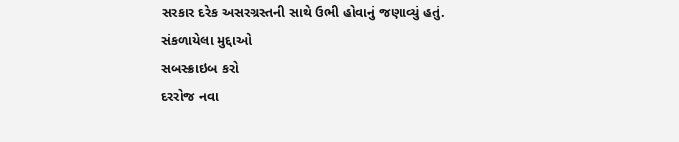સરકાર દરેક અસરગ્રસ્તની સાથે ઉભી હોવાનું જણાવ્યું હતું.
સંકળાયેલા મુદ્દાઓ
સબસ્ક્રાઇબ કરો
દરરોજ નવા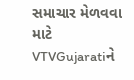સમાચાર મેળવવા માટે VTVGujaratiને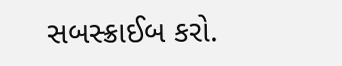સબસ્ક્રાઈબ કરો.